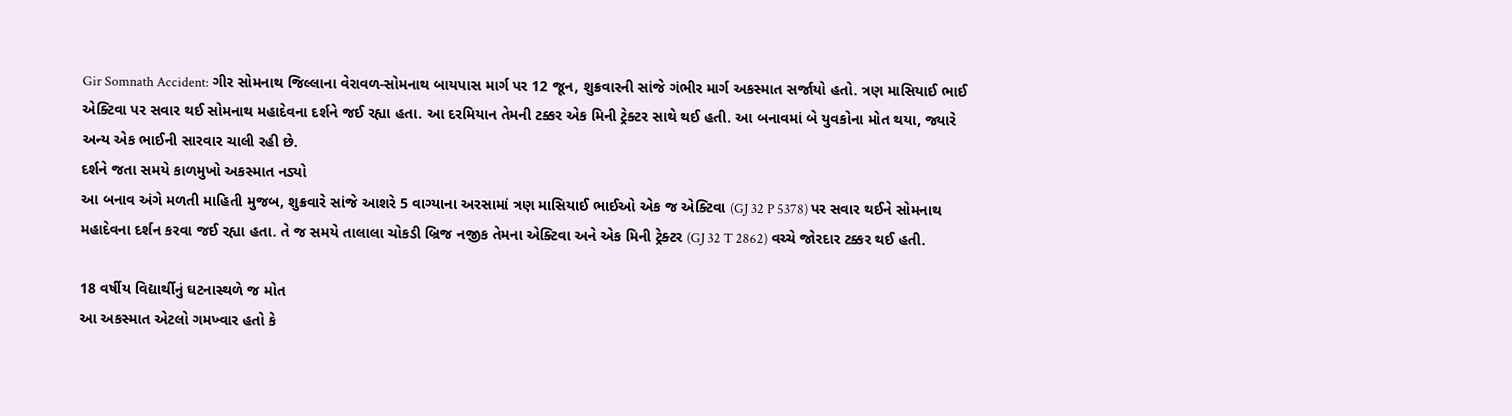Gir Somnath Accident: ગીર સોમનાથ જિલ્લાના વેરાવળ-સોમનાથ બાયપાસ માર્ગ પર 12 જૂન, શુક્રવારની સાંજે ગંભીર માર્ગ અકસ્માત સર્જાયો હતો. ત્રણ માસિયાઈ ભાઈ એક્ટિવા પર સવાર થઈ સોમનાથ મહાદેવના દર્શને જઈ રહ્યા હતા. આ દરમિયાન તેમની ટક્કર એક મિની ટ્રેક્ટર સાથે થઈ હતી. આ બનાવમાં બે યુવકોના મોત થયા, જ્યારે અન્ય એક ભાઈની સારવાર ચાલી રહી છે.
દર્શને જતા સમયે કાળમુખો અકસ્માત નડ્યો
આ બનાવ અંગે મળતી માહિતી મુજબ, શુક્રવારે સાંજે આશરે 5 વાગ્યાના અરસામાં ત્રણ માસિયાઈ ભાઈઓ એક જ એક્ટિવા (GJ 32 P 5378) પર સવાર થઈને સોમનાથ મહાદેવના દર્શન કરવા જઈ રહ્યા હતા. તે જ સમયે તાલાલા ચોકડી બ્રિજ નજીક તેમના એક્ટિવા અને એક મિની ટ્રેક્ટર (GJ 32 T 2862) વચ્ચે જોરદાર ટક્કર થઈ હતી.

18 વર્ષીય વિદ્યાર્થીનું ઘટનાસ્થળે જ મોત
આ અકસ્માત એટલો ગમખ્વાર હતો કે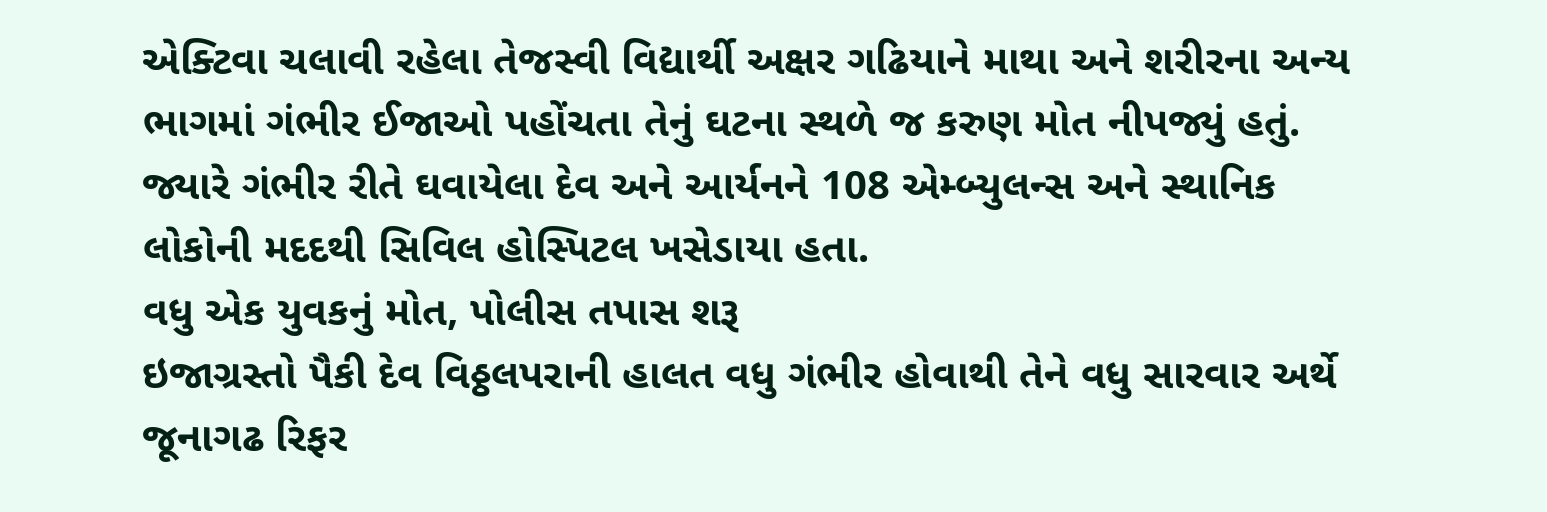એક્ટિવા ચલાવી રહેલા તેજસ્વી વિદ્યાર્થી અક્ષર ગઢિયાને માથા અને શરીરના અન્ય ભાગમાં ગંભીર ઈજાઓ પહોંચતા તેનું ઘટના સ્થળે જ કરુણ મોત નીપજ્યું હતું. જ્યારે ગંભીર રીતે ઘવાયેલા દેવ અને આર્યનને 108 એમ્બ્યુલન્સ અને સ્થાનિક લોકોની મદદથી સિવિલ હોસ્પિટલ ખસેડાયા હતા.
વધુ એક યુવકનું મોત, પોલીસ તપાસ શરૂ
ઇજાગ્રસ્તો પૈકી દેવ વિઠ્ઠલપરાની હાલત વધુ ગંભીર હોવાથી તેને વધુ સારવાર અર્થે જૂનાગઢ રિફર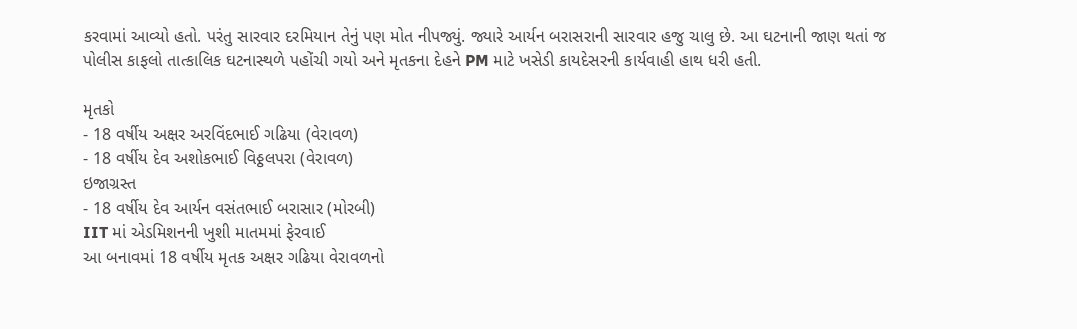કરવામાં આવ્યો હતો. પરંતુ સારવાર દરમિયાન તેનું પણ મોત નીપજ્યું. જ્યારે આર્યન બરાસરાની સારવાર હજુ ચાલુ છે. આ ઘટનાની જાણ થતાં જ પોલીસ કાફલો તાત્કાલિક ઘટનાસ્થળે પહોંચી ગયો અને મૃતકના દેહને PM માટે ખસેડી કાયદેસરની કાર્યવાહી હાથ ધરી હતી.

મૃતકો
- 18 વર્ષીય અક્ષર અરવિંદભાઈ ગઢિયા (વેરાવળ)
- 18 વર્ષીય દેવ અશોકભાઈ વિઠ્ઠલપરા (વેરાવળ)
ઇજાગ્રસ્ત
- 18 વર્ષીય દેવ આર્યન વસંતભાઈ બરાસાર (મોરબી)
IIT માં એડમિશનની ખુશી માતમમાં ફેરવાઈ
આ બનાવમાં 18 વર્ષીય મૃતક અક્ષર ગઢિયા વેરાવળનો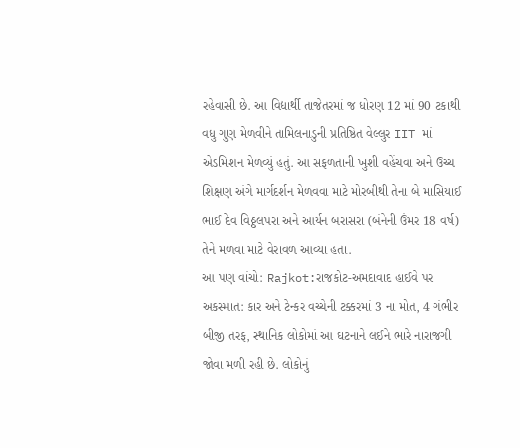રહેવાસી છે. આ વિદ્યાર્થી તાજેતરમાં જ ધોરણ 12 માં 90 ટકાથી વધુ ગુણ મેળવીને તામિલનાડુની પ્રતિષ્ઠિત વેલ્લુર IIT માં એડમિશન મેળવ્યું હતું. આ સફળતાની ખુશી વહેંચવા અને ઉચ્ચ શિક્ષણ અંગે માર્ગદર્શન મેળવવા માટે મોરબીથી તેના બે માસિયાઈ ભાઈ દેવ વિઠ્ઠલપરા અને આર્યન બરાસરા (બંનેની ઉંમર 18 વર્ષ) તેને મળવા માટે વેરાવળ આવ્યા હતા.
આ પણ વાંચો: Rajkot:રાજકોટ-અમદાવાદ હાઈવે પર અકસ્માત: કાર અને ટેન્કર વચ્ચેની ટક્કરમાં 3 ના મોત, 4 ગંભીર
બીજી તરફ, સ્થાનિક લોકોમાં આ ઘટનાને લઈને ભારે નારાજગી જોવા મળી રહી છે. લોકોનું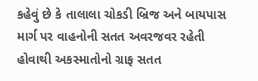કહેવું છે કે તાલાલા ચોકડી બ્રિજ અને બાયપાસ માર્ગ પર વાહનોની સતત અવરજવર રહેતી હોવાથી અકસ્માતોનો ગ્રાફ સતત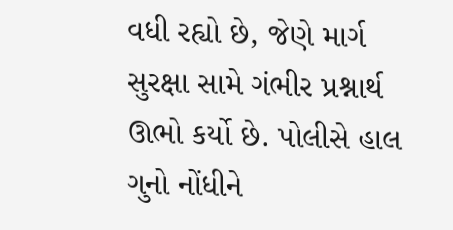વધી રહ્યો છે, જેણે માર્ગ સુરક્ષા સામે ગંભીર પ્રશ્નાર્થ ઊભો કર્યો છે. પોલીસે હાલ ગુનો નોંધીને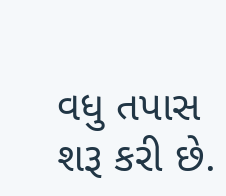વધુ તપાસ શરૂ કરી છે.